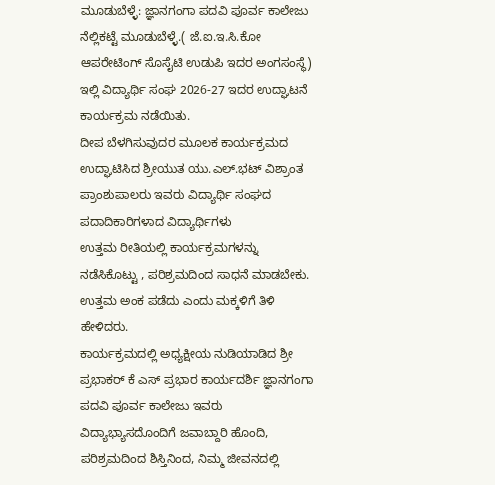ಮೂಡುಬೆಳ್ಳೆ: ಜ್ಞಾನಗಂಗಾ ಪದವಿ ಪೂರ್ವ ಕಾಲೇಜು ನೆಲ್ಲಿಕಟ್ಟೆ ಮೂಡುಬೆಳ್ಳೆ.( ಜೆ.ಐ.ಇ.ಸಿ.ಕೋ ಆಪರೇಟಿಂಗ್ ಸೊಸೈಟಿ ಉಡುಪಿ ಇದರ ಅಂಗಸಂಸ್ಥೆ) ಇಲ್ಲಿ ವಿದ್ಯಾರ್ಥಿ ಸಂಘ 2026-27 ಇದರ ಉದ್ಘಾಟನೆ ಕಾರ್ಯಕ್ರಮ ನಡೆಯಿತು.
ದೀಪ ಬೆಳಗಿಸುವುದರ ಮೂಲಕ ಕಾರ್ಯಕ್ರಮದ ಉದ್ಘಾಟಿಸಿದ ಶ್ರೀಯುತ ಯು.ಎಲ್.ಭಟ್ ವಿಶ್ರಾಂತ ಪ್ರಾಂಶುಪಾಲರು ಇವರು ವಿದ್ಯಾರ್ಥಿ ಸಂಘದ ಪದಾದಿಕಾರಿಗಳಾದ ವಿದ್ಯಾರ್ಥಿಗಳು
ಉತ್ತಮ ರೀತಿಯಲ್ಲಿ ಕಾರ್ಯಕ್ರಮಗಳನ್ನು ನಡೆಸಿಕೊಟ್ಟು , ಪರಿಶ್ರಮದಿಂದ ಸಾಧನೆ ಮಾಡಬೇಕು. ಉತ್ತಮ ಅಂಕ ಪಡೆದು ಎಂದು ಮಕ್ಕಳಿಗೆ ತಿಳಿ ಹೇಳಿದರು.
ಕಾರ್ಯಕ್ರಮದಲ್ಲಿ ಅಧ್ಯಕ್ಷೀಯ ನುಡಿಯಾಡಿದ ಶ್ರೀ ಪ್ರಭಾಕರ್ ಕೆ ಎಸ್ ಪ್ರಭಾರ ಕಾರ್ಯದರ್ಶಿ ಜ್ಞಾನಗಂಗಾ ಪದವಿ ಪೂರ್ವ ಕಾಲೇಜು ಇವರು ವಿದ್ಯಾಭ್ಯಾಸದೊಂದಿಗೆ ಜವಾಬ್ದಾರಿ ಹೊಂದಿ, ಪರಿಶ್ರಮದಿಂದ ಶಿಸ್ತಿನಿಂದ, ನಿಮ್ಮ ಜೀವನದಲ್ಲಿ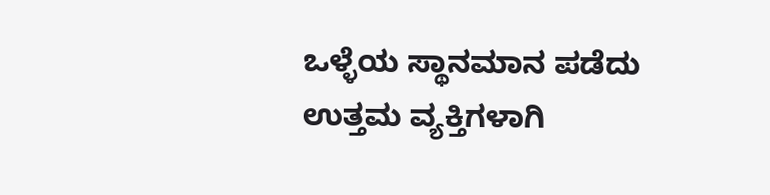ಒಳ್ಳೆಯ ಸ್ಥಾನಮಾನ ಪಡೆದು ಉತ್ತಮ ವ್ಯಕ್ತಿಗಳಾಗಿ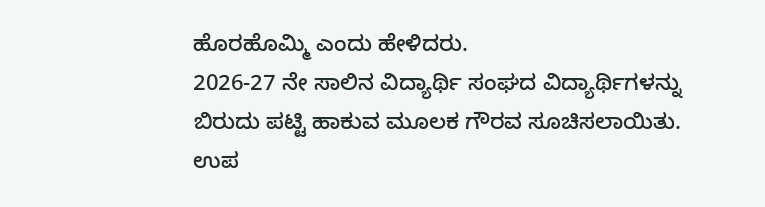ಹೊರಹೊಮ್ಮಿ ಎಂದು ಹೇಳಿದರು.
2026-27 ನೇ ಸಾಲಿನ ವಿದ್ಯಾರ್ಥಿ ಸಂಘದ ವಿದ್ಯಾರ್ಥಿಗಳನ್ನು ಬಿರುದು ಪಟ್ಟಿ ಹಾಕುವ ಮೂಲಕ ಗೌರವ ಸೂಚಿಸಲಾಯಿತು. ಉಪ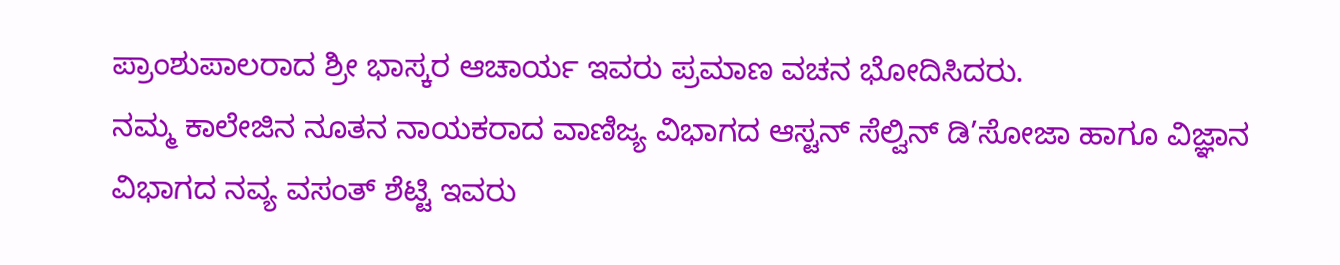ಪ್ರಾಂಶುಪಾಲರಾದ ಶ್ರೀ ಭಾಸ್ಕರ ಆಚಾರ್ಯ ಇವರು ಪ್ರಮಾಣ ವಚನ ಭೋದಿಸಿದರು.
ನಮ್ಮ ಕಾಲೇಜಿನ ನೂತನ ನಾಯಕರಾದ ವಾಣಿಜ್ಯ ವಿಭಾಗದ ಆಸ್ಟನ್ ಸೆಲ್ವಿನ್ ಡಿ’ಸೋಜಾ ಹಾಗೂ ವಿಜ್ಞಾನ ವಿಭಾಗದ ನವ್ಯ ವಸಂತ್ ಶೆಟ್ಟಿ ಇವರು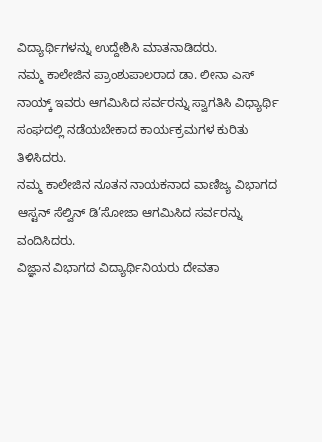ವಿದ್ಯಾರ್ಥಿಗಳನ್ನು ಉದ್ದೇಶಿಸಿ ಮಾತನಾಡಿದರು.
ನಮ್ಮ ಕಾಲೇಜಿನ ಪ್ರಾಂಶುಪಾಲರಾದ ಡಾ. ಲೀನಾ ಎಸ್ ನಾಯ್ಕ್ ಇವರು ಆಗಮಿಸಿದ ಸರ್ವರನ್ನು ಸ್ವಾಗತಿಸಿ ವಿಧ್ಯಾರ್ಥಿ ಸಂಘದಲ್ಲಿ ನಡೆಯಬೇಕಾದ ಕಾರ್ಯಕ್ರಮಗಳ ಕುರಿತು ತಿಳಿಸಿದರು.
ನಮ್ಮ ಕಾಲೇಜಿನ ನೂತನ ನಾಯಕನಾದ ವಾಣಿಜ್ಯ ವಿಭಾಗದ ಆಸ್ಟನ್ ಸೆಲ್ವಿನ್ ಡಿ’ಸೋಜಾ ಆಗಮಿಸಿದ ಸರ್ವರನ್ನು ವಂದಿಸಿದರು.
ವಿಜ್ಞಾನ ವಿಭಾಗದ ವಿದ್ಯಾರ್ಥಿನಿಯರು ದೇವತಾ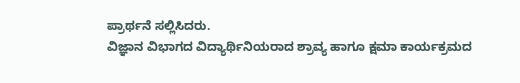ಪ್ರಾರ್ಥನೆ ಸಲ್ಲಿಸಿದರು.
ವಿಜ್ಞಾನ ವಿಭಾಗದ ವಿದ್ಯಾರ್ಥಿನಿಯರಾದ ಶ್ರಾವ್ಯ ಹಾಗೂ ಕ್ಷಮಾ ಕಾರ್ಯಕ್ರಮದ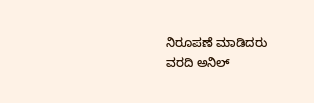ನಿರೂಪಣೆ ಮಾಡಿದರು
ವರದಿ ಅನಿಲ್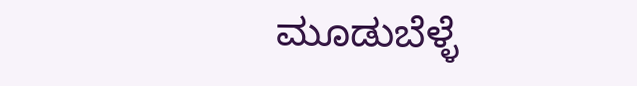ಮೂಡುಬೆಳ್ಳೆ